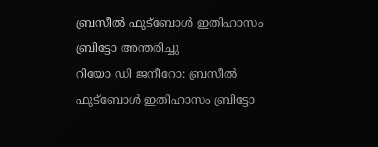ബ്രസീൽ ഫുട്ബോൾ ഇതിഹാസം ബ്രിട്ടോ അന്തരിച്ചു
റിയോ ഡി ജനീറോ: ബ്രസീൽ ഫുട്ബോൾ ഇതിഹാസം ബ്രിട്ടോ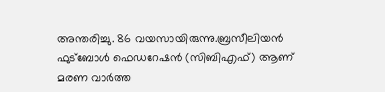അന്തരിച്ചു. 86 വയസായിരുന്നു.ബ്രസീലിയൻ ഫുട്ബോൾ ഫെഡറേഷൻ (സിബിഎഫ്) ആണ് മരണ വാർത്ത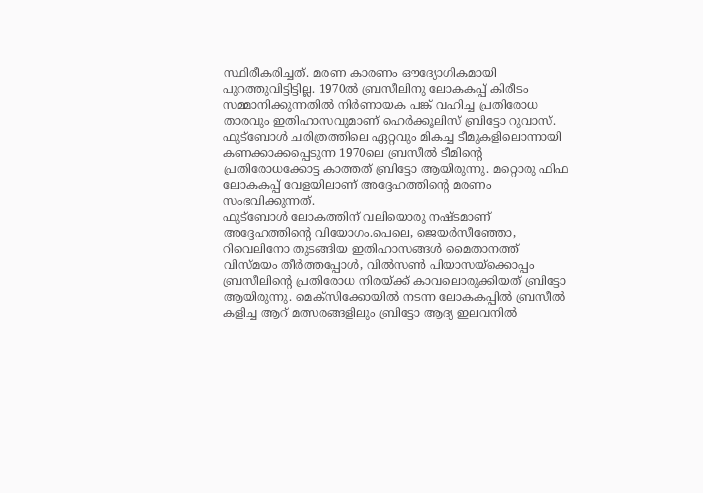സ്ഥിരീകരിച്ചത്. മരണ കാരണം ഔദ്യോഗികമായി പുറത്തുവിട്ടിട്ടില്ല. 1970ൽ ബ്രസീലിനു ലോകകപ്പ് കിരീടം സമ്മാനിക്കുന്നതിൽ നിർണായക പങ്ക് വഹിച്ച പ്രതിരോധ താരവും ഇതിഹാസവുമാണ് ഹെർക്കൂലിസ് ബ്രിട്ടോ റുവാസ്. ഫുട്ബോൾ ചരിത്രത്തിലെ ഏറ്റവും മികച്ച ടീമുകളിലൊന്നായി കണക്കാക്കപ്പെടുന്ന 1970ലെ ബ്രസീൽ ടീമിന്റെ പ്രതിരോധക്കോട്ട കാത്തത് ബ്രിട്ടോ ആയിരുന്നു. മറ്റൊരു ഫിഫ ലോകകപ്പ് വേളയിലാണ് അദ്ദേഹത്തിന്റെ മരണം സംഭവിക്കുന്നത്.
ഫുട്ബോൾ ലോകത്തിന് വലിയൊരു നഷ്ടമാണ് അദ്ദേഹത്തിന്റെ വിയോഗം.പെലെ, ജെയർസീഞ്ഞോ, റിവെലിനോ തുടങ്ങിയ ഇതിഹാസങ്ങൾ മൈതാനത്ത് വിസ്മയം തീർത്തപ്പോൾ, വിൽസൺ പിയാസയ്ക്കൊപ്പം ബ്രസീലിന്റെ പ്രതിരോധ നിരയ്ക്ക് കാവലൊരുക്കിയത് ബ്രിട്ടോ ആയിരുന്നു. മെക്സിക്കോയിൽ നടന്ന ലോകകപ്പിൽ ബ്രസീൽ കളിച്ച ആറ് മത്സരങ്ങളിലും ബ്രിട്ടോ ആദ്യ ഇലവനിൽ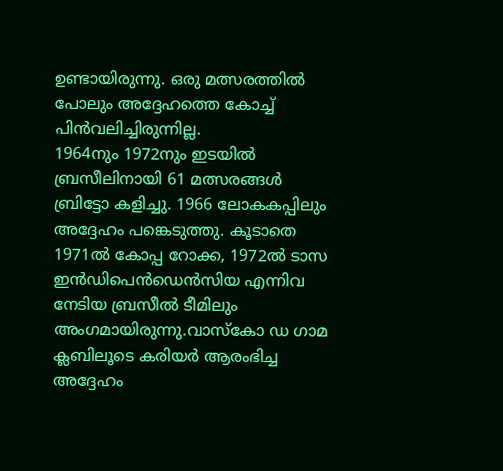ഉണ്ടായിരുന്നു. ഒരു മത്സരത്തിൽ പോലും അദ്ദേഹത്തെ കോച്ച് പിൻവലിച്ചിരുന്നില്ല.
1964നും 1972നും ഇടയിൽ ബ്രസീലിനായി 61 മത്സരങ്ങൾ ബ്രിട്ടോ കളിച്ചു. 1966 ലോകകപ്പിലും അദ്ദേഹം പങ്കെടുത്തു. കൂടാതെ 1971ൽ കോപ്പ റോക്ക, 1972ൽ ടാസ ഇൻഡിപെൻഡെൻസിയ എന്നിവ നേടിയ ബ്രസീൽ ടീമിലും അംഗമായിരുന്നു.വാസ്കോ ഡ ഗാമ ക്ലബിലൂടെ കരിയർ ആരംഭിച്ച അദ്ദേഹം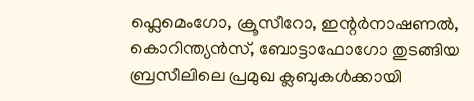ഫ്ലെമെംഗോ, ക്രൂസീറോ, ഇന്റർനാഷണൽ, കൊറിന്ത്യൻസ്, ബോട്ടാഫോഗോ തുടങ്ങിയ ബ്രസീലിലെ പ്രമുഖ ക്ലബുകൾക്കായി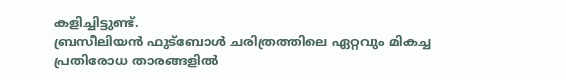കളിച്ചിട്ടുണ്ട്.
ബ്രസീലിയൻ ഫുട്ബോൾ ചരിത്രത്തിലെ ഏറ്റവും മികച്ച പ്രതിരോധ താരങ്ങളിൽ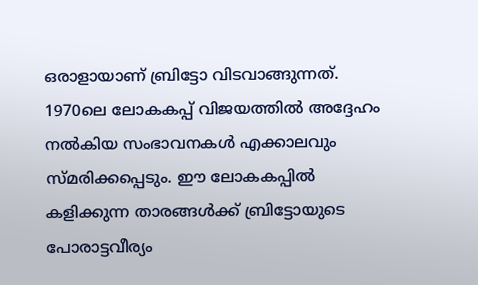ഒരാളായാണ് ബ്രിട്ടോ വിടവാങ്ങുന്നത്. 1970ലെ ലോകകപ്പ് വിജയത്തിൽ അദ്ദേഹം നൽകിയ സംഭാവനകൾ എക്കാലവും സ്മരിക്കപ്പെടും. ഈ ലോകകപ്പിൽ കളിക്കുന്ന താരങ്ങൾക്ക് ബ്രിട്ടോയുടെ പോരാട്ടവീര്യം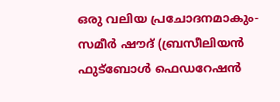ഒരു വലിയ പ്രചോദനമാകും- സമീർ ഷൗദ് (ബ്രസീലിയൻ ഫുട്ബോൾ ഫെഡറേഷൻ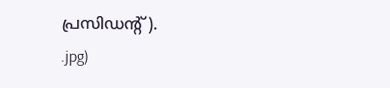പ്രസിഡന്റ്).
.jpg)